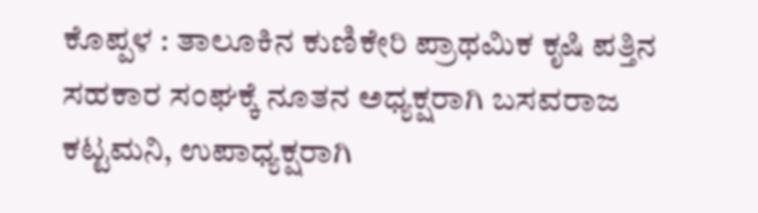ಕೊಪ್ಪಳ : ತಾಲೂಕಿನ ಕುಣಿಕೇರಿ ಪ್ರಾಥಮಿಕ ಕೃಷಿ ಪತ್ತಿನ ಸಹಕಾರ ಸಂಘಕ್ಕೆ ನೂತನ ಅಧ್ಯಕ್ಷರಾಗಿ ಬಸವರಾಜ ಕಟ್ಟಮನಿ, ಉಪಾಧ್ಯಕ್ಷರಾಗಿ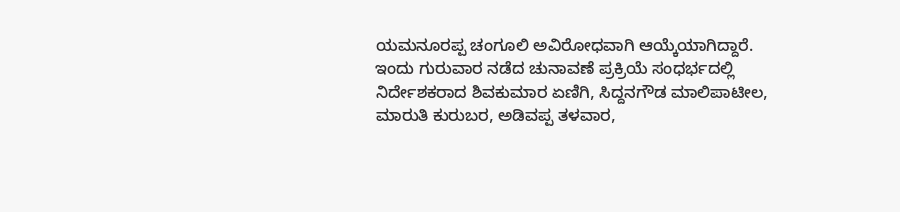ಯಮನೂರಪ್ಪ ಚಂಗೂಲಿ ಅವಿರೋಧವಾಗಿ ಆಯ್ಕೆಯಾಗಿದ್ದಾರೆ.
ಇಂದು ಗುರುವಾರ ನಡೆದ ಚುನಾವಣೆ ಪ್ರಕ್ರಿಯೆ ಸಂಧರ್ಭದಲ್ಲಿ ನಿರ್ದೇಶಕರಾದ ಶಿವಕುಮಾರ ಏಣಿಗಿ, ಸಿದ್ದನಗೌಡ ಮಾಲಿಪಾಟೀಲ, ಮಾರುತಿ ಕುರುಬರ, ಅಡಿವಪ್ಪ ತಳವಾರ,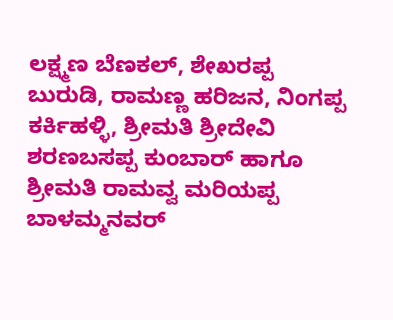ಲಕ್ಷ್ಮಣ ಬೆಣಕಲ್, ಶೇಖರಪ್ಪ ಬುರುಡಿ, ರಾಮಣ್ಣ ಹರಿಜನ, ನಿಂಗಪ್ಪ ಕರ್ಕಿಹಳ್ಳಿ, ಶ್ರೀಮತಿ ಶ್ರೀದೇವಿ ಶರಣಬಸಪ್ಪ ಕುಂಬಾರ್ ಹಾಗೂ ಶ್ರೀಮತಿ ರಾಮವ್ವ ಮರಿಯಪ್ಪ ಬಾಳಮ್ಮನವರ್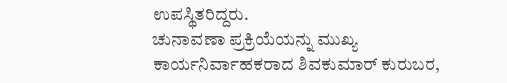ಉಪಸ್ಥಿತರಿದ್ದರು.
ಚುನಾವಣಾ ಪ್ರಕ್ರಿಯೆಯನ್ನು ಮುಖ್ಯ ಕಾರ್ಯನಿರ್ವಾಹಕರಾದ ಶಿವಕುಮಾರ್ ಕುರುಬರ,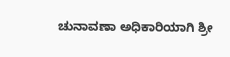ಚುನಾವಣಾ ಅಧಿಕಾರಿಯಾಗಿ ಶ್ರೀ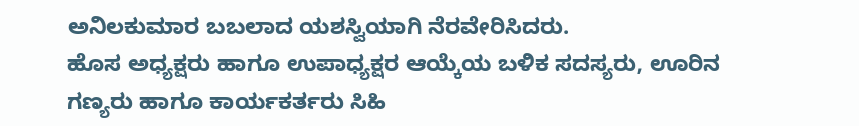ಅನಿಲಕುಮಾರ ಬಬಲಾದ ಯಶಸ್ವಿಯಾಗಿ ನೆರವೇರಿಸಿದರು.
ಹೊಸ ಅಧ್ಯಕ್ಷರು ಹಾಗೂ ಉಪಾಧ್ಯಕ್ಷರ ಆಯ್ಕೆಯ ಬಳಿಕ ಸದಸ್ಯರು, ಊರಿನ ಗಣ್ಯರು ಹಾಗೂ ಕಾರ್ಯಕರ್ತರು ಸಿಹಿ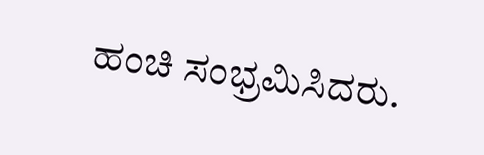ಹಂಚಿ ಸಂಭ್ರಮಿಸಿದರು.